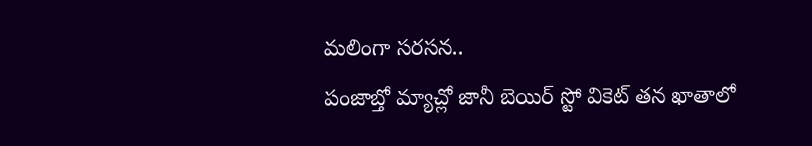మలింగా సరసన..
పంజాబ్తో మ్యాచ్లో జానీ బెయిర్ స్టో వికెట్ తన ఖాతాలో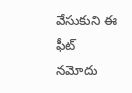వేసుకుని ఈ ఫీట్ నమోదు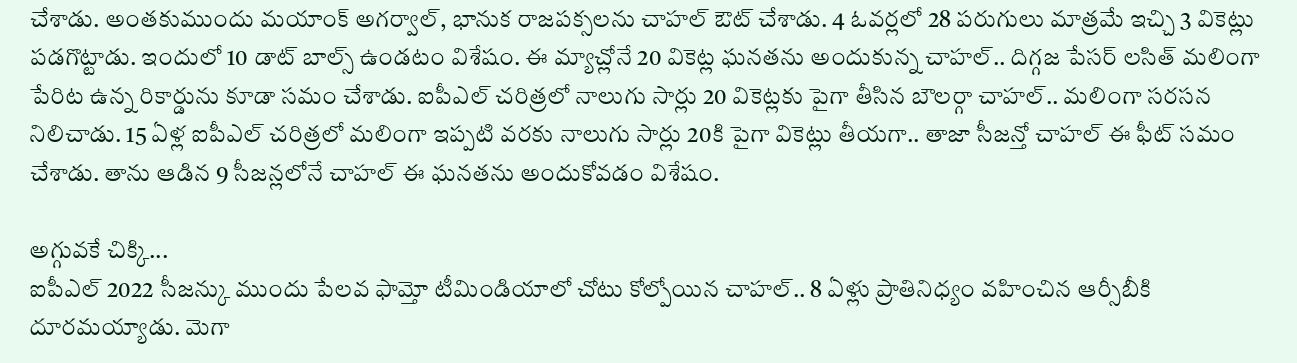చేశాడు. అంతకుముందు మయాంక్ అగర్వాల్, భానుక రాజపక్సలను చాహల్ ఔట్ చేశాడు. 4 ఓవర్లలో 28 పరుగులు మాత్రమే ఇచ్చి 3 వికెట్లు పడగొట్టాడు. ఇందులో 10 డాట్ బాల్స్ ఉండటం విశేషం. ఈ మ్యాచ్లోనే 20 వికెట్ల ఘనతను అందుకున్న చాహల్.. దిగ్గజ పేసర్ లసిత్ మలింగా పేరిట ఉన్న రికార్డును కూడా సమం చేశాడు. ఐపీఎల్ చరిత్రలో నాలుగు సార్లు 20 వికెట్లకు పైగా తీసిన బౌలర్గా చాహల్.. మలింగా సరసన నిలిచాడు. 15 ఏళ్ల ఐపీఎల్ చరిత్రలో మలింగా ఇప్పటి వరకు నాలుగు సార్లు 20కి పైగా వికెట్లు తీయగా.. తాజా సీజన్తో చాహల్ ఈ ఫీట్ సమం చేశాడు. తాను ఆడిన 9 సీజన్లలోనే చాహల్ ఈ ఘనతను అందుకోవడం విశేషం.

అగ్గువకే చిక్కి...
ఐపీఎల్ 2022 సీజన్కు ముందు పేలవ ఫామ్తో టీమిండియాలో చోటు కోల్పోయిన చాహల్.. 8 ఏళ్లు ప్రాతినిధ్యం వహించిన ఆర్సీబీకి దూరమయ్యాడు. మెగా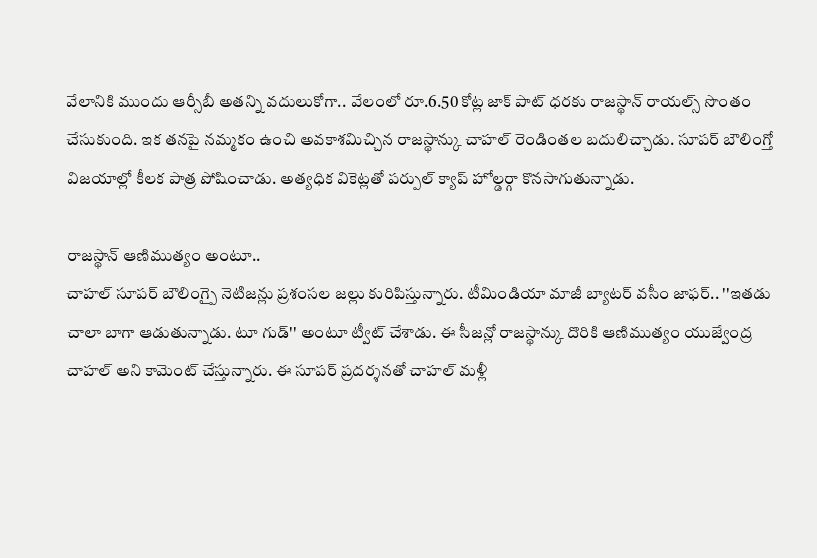వేలానికి ముందు ఆర్సీబీ అతన్ని వదులుకోగా.. వేలంలో రూ.6.50 కోట్ల జాక్ పాట్ ధరకు రాజస్థాన్ రాయల్స్ సొంతం చేసుకుంది. ఇక తనపై నమ్మకం ఉంచి అవకాశమిచ్చిన రాజస్థాన్కు చాహల్ రెండింతల బదులిచ్చాడు. సూపర్ బౌలింగ్తో విజయాల్లో కీలక పాత్ర పోషించాడు. అత్యధిక వికెట్లతో పర్పుల్ క్యాప్ హోల్డర్గా కొనసాగుతున్నాడు.

రాజస్థాన్ ఆణిముత్యం అంటూ..
చాహల్ సూపర్ బౌలింగ్పై నెటిజన్లు ప్రశంసల జల్లు కురిపిస్తున్నారు. టీమిండియా మాజీ బ్యాటర్ వసీం జాఫర్.. ''ఇతడు చాలా బాగా ఆడుతున్నాడు. టూ గుడ్'' అంటూ ట్వీట్ చేశాడు. ఈ సీజన్లో రాజస్థాన్కు దొరికి ఆణిముత్యం యుజ్వేంద్ర చాహల్ అని కామెంట్ చేస్తున్నారు. ఈ సూపర్ ప్రదర్శనతో చాహల్ మళ్లీ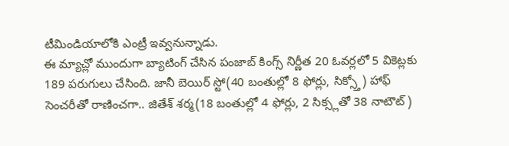టీమిండియాలోకి ఎంట్రీ ఇవ్వనున్నాడు.
ఈ మ్యాచ్లో ముందుగా బ్యాటింగ్ చేసిన పంజాబ్ కింగ్స్ నిర్ణీత 20 ఓవర్లలో 5 వికెట్లకు 189 పరుగులు చేసింది. జానీ బెయిర్ స్టో(40 బంతుల్లో 8 ఫోర్లు, సిక్స్తో) హాఫ్ సెంచరీతో రాణించగా.. జితేశ్ శర్మ(18 బంతుల్లో 4 ఫోర్లు, 2 సిక్స్లతో 38 నాటౌట్)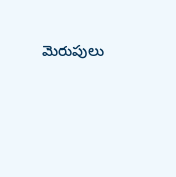మెరుపులు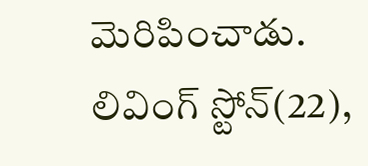మెరిపించాడు. లివింగ్ స్టోన్(22),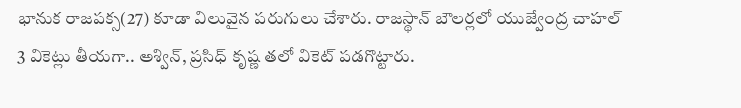భానుక రాజపక్స(27) కూడా విలువైన పరుగులు చేశారు. రాజస్థాన్ బౌలర్లలో యుజ్వేంద్ర చాహల్ 3 వికెట్లు తీయగా.. అశ్విన్, ప్రసిధ్ కృష్ణ తలో వికెట్ పడగొట్టారు.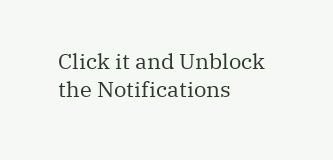Click it and Unblock the Notifications